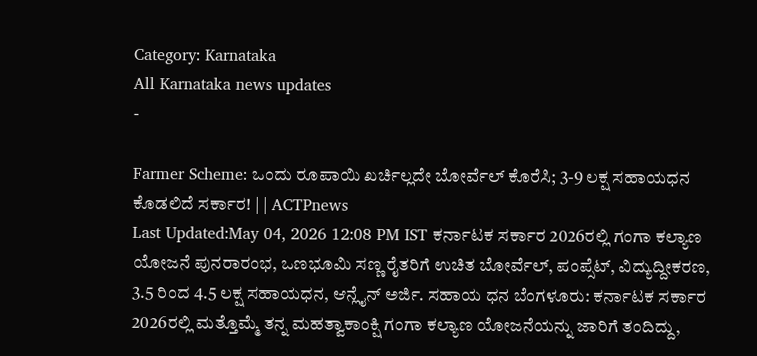Category: Karnataka
All Karnataka news updates
-

Farmer Scheme: ಒಂದು ರೂಪಾಯಿ ಖರ್ಚಿಲ್ಲದೇ ಬೋರ್ವೆಲ್ ಕೊರೆಸಿ; 3-9 ಲಕ್ಷ ಸಹಾಯಧನ ಕೊಡಲಿದೆ ಸರ್ಕಾರ! | | ACTPnews
Last Updated:May 04, 2026 12:08 PM IST ಕರ್ನಾಟಕ ಸರ್ಕಾರ 2026ರಲ್ಲಿ ಗಂಗಾ ಕಲ್ಯಾಣ ಯೋಜನೆ ಪುನರಾರಂಭ, ಒಣಭೂಮಿ ಸಣ್ಣ ರೈತರಿಗೆ ಉಚಿತ ಬೋರ್ವೆಲ್, ಪಂಪ್ಸೆಟ್, ವಿದ್ಯುದ್ದೀಕರಣ, 3.5 ರಿಂದ 4.5 ಲಕ್ಷ ಸಹಾಯಧನ, ಆನ್ಲೈನ್ ಅರ್ಜಿ. ಸಹಾಯ ಧನ ಬೆಂಗಳೂರು: ಕರ್ನಾಟಕ ಸರ್ಕಾರ 2026ರಲ್ಲಿ ಮತ್ತೊಮ್ಮೆ ತನ್ನ ಮಹತ್ವಾಕಾಂಕ್ಷಿ ಗಂಗಾ ಕಲ್ಯಾಣ ಯೋಜನೆಯನ್ನು ಜಾರಿಗೆ ತಂದಿದ್ದು,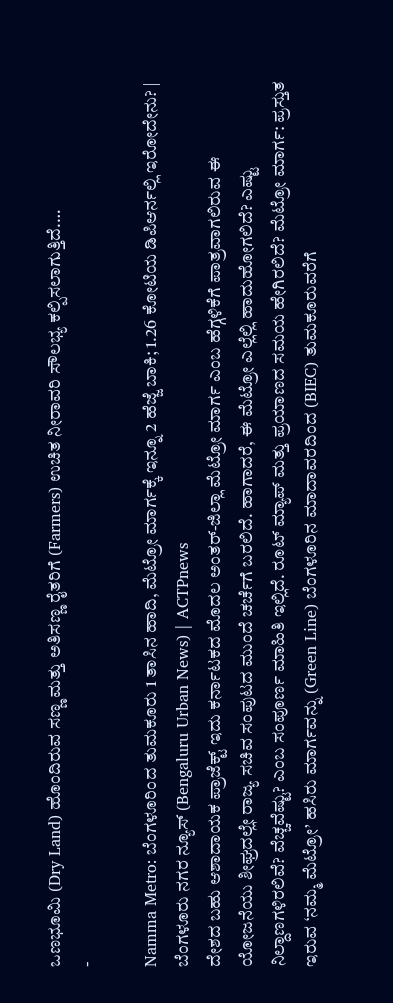ಒಣಭೂಮಿ (Dry Land) ಹೊಂದಿರುವ ಸಣ್ಣ ಮತ್ತು ಅತಿಸಣ್ಣ ರೈತರಿಗೆ (Farmers) ಉಚಿತ ನೀರಾವರಿ ಸೌಲಭ್ಯ ಕಲ್ಪಿಸಲಾಗುತ್ತಿದೆ.…
-

Namma Metro: ಬೆಂಗಳೂರಿಂದ ತುಮಕೂರು 1 ತಾಸಿನ ಹಾದಿ, ಮೆಟ್ರೋ ಮಾರ್ಗಕ್ಕೆ ಇನ್ನೂ 2 ಹೆಜ್ಜೆ ಬಾಕಿ; 1.26 ಕೋಟಿಯ ಡಿಪಿಆರ್ನಲ್ಲಿ ಇರೋದೇನು? | ಬೆಂಗಳೂರು ನಗರ ನ್ಯೂಸ್ (Bengaluru Urban News) | ACTPnews
ದೇಶದ ಬಹು ಆಶಾದಾಯಕ ಪ್ರಾಜೆಕ್ಟ್ ಇದು ಕರ್ನಾಟಕದ ಮೊದಲ ಅಂತರ್-ಜಿಲ್ಲಾ ಮೆಟ್ರೋ ಮಾರ್ಗ ಎಂಬ ಹೆಗ್ಗಳಿಕೆಗೆ ಪಾತ್ರವಾಗಲಿರುವ ಈ ಯೋಜನೆಯು ಶೀಘ್ರದಲ್ಲೇ ರಾಜ್ಯ ಸಚಿವ ಸಂಪುಟದ ಮುಂದೆ ಚರ್ಚೆಗೆ ಬರಲಿದೆ. ಹಾಗಾದರೆ, ಈ ಮೆಟ್ರೋ ಎಲ್ಲೆಲ್ಲಿ ಹಾದುಹೋಗಲಿದೆ? ಎಷ್ಟು ನಿಲ್ದಾಣಗಳಿರಲಿವೆ? ವೆಚ್ಚವೆಷ್ಟು? ಎಂಬ ಸಂಪೂರ್ಣ ಮಾಹಿತಿ ಇಲ್ಲಿದೆ. ರೂಟ್ ಮ್ಯಾಪ್ ಮತ್ತು ಪ್ರಯಾಣದ ಸಮಯ ಹೇಗಿರಲಿದೆ? ಮೆಟ್ರೋ ಮಾರ್ಗ: ಪ್ರಸ್ತುತ ಇರುವ ‘ನಮ್ಮ ಮೆಟ್ರೋ’ ಹಸಿರು ಮಾರ್ಗವನ್ನು (Green Line) ಬೆಂಗಳೂರಿನ ಮಾದಾವರದಿಂದ (BIEC) ತುಮಕೂರುವರೆಗೆ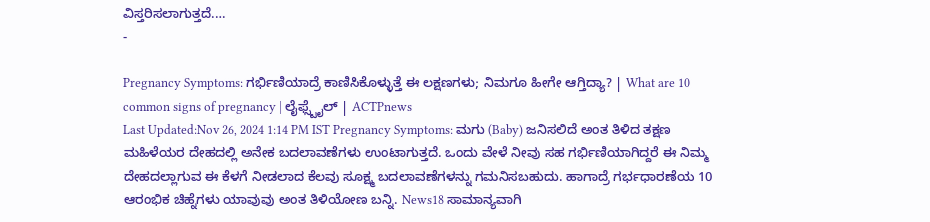ವಿಸ್ತರಿಸಲಾಗುತ್ತದೆ.…
-

Pregnancy Symptoms: ಗರ್ಭಿಣಿಯಾದ್ರೆ ಕಾಣಿಸಿಕೊಳ್ಳುತ್ತೆ ಈ ಲಕ್ಷಣಗಳು; ನಿಮಗೂ ಹೀಗೇ ಆಗ್ತಿದ್ಯಾ? | What are 10 common signs of pregnancy | ಲೈಫ್ಸ್ಟೈಲ್ | ACTPnews
Last Updated:Nov 26, 2024 1:14 PM IST Pregnancy Symptoms: ಮಗು (Baby) ಜನಿಸಲಿದೆ ಅಂತ ತಿಳಿದ ತಕ್ಷಣ ಮಹಿಳೆಯರ ದೇಹದಲ್ಲಿ ಅನೇಕ ಬದಲಾವಣೆಗಳು ಉಂಟಾಗುತ್ತದೆ. ಒಂದು ವೇಳೆ ನೀವು ಸಹ ಗರ್ಭಿಣಿಯಾಗಿದ್ದರೆ ಈ ನಿಮ್ಮ ದೇಹದಲ್ಲಾಗುವ ಈ ಕೆಳಗೆ ನೀಡಲಾದ ಕೆಲವು ಸೂಕ್ಷ್ಮ ಬದಲಾವಣೆಗಳನ್ನು ಗಮನಿಸಬಹುದು. ಹಾಗಾದ್ರೆ ಗರ್ಭಧಾರಣೆಯ 10 ಆರಂಭಿಕ ಚಿಹ್ನೆಗಳು ಯಾವುವು ಅಂತ ತಿಳಿಯೋಣ ಬನ್ನಿ. News18 ಸಾಮಾನ್ಯವಾಗಿ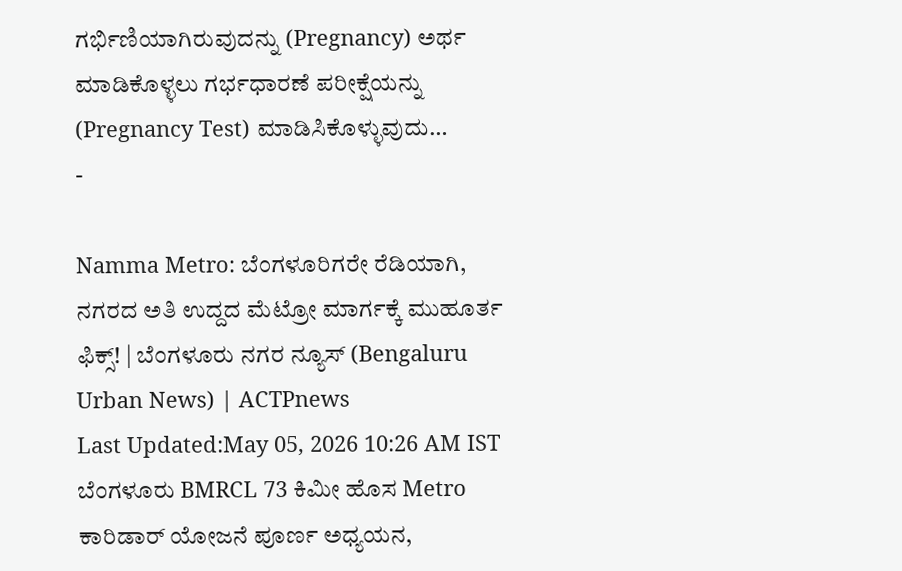ಗರ್ಭಿಣಿಯಾಗಿರುವುದನ್ನು (Pregnancy) ಅರ್ಥ ಮಾಡಿಕೊಳ್ಳಲು ಗರ್ಭಧಾರಣೆ ಪರೀಕ್ಷೆಯನ್ನು (Pregnancy Test) ಮಾಡಿಸಿಕೊಳ್ಳುವುದು…
-

Namma Metro: ಬೆಂಗಳೂರಿಗರೇ ರೆಡಿಯಾಗಿ, ನಗರದ ಅತಿ ಉದ್ದದ ಮೆಟ್ರೋ ಮಾರ್ಗಕ್ಕೆ ಮುಹೂರ್ತ ಫಿಕ್ಸ್! | ಬೆಂಗಳೂರು ನಗರ ನ್ಯೂಸ್ (Bengaluru Urban News) | ACTPnews
Last Updated:May 05, 2026 10:26 AM IST ಬೆಂಗಳೂರು BMRCL 73 ಕಿಮೀ ಹೊಸ Metro ಕಾರಿಡಾರ್ ಯೋಜನೆ ಪೂರ್ಣ ಅಧ್ಯಯನ,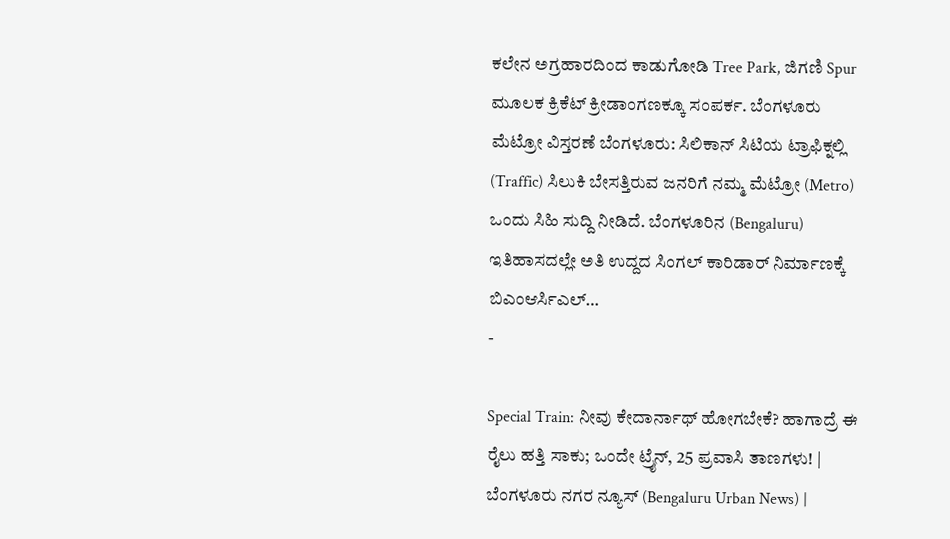ಕಲೇನ ಅಗ್ರಹಾರದಿಂದ ಕಾಡುಗೋಡಿ Tree Park, ಜಿಗಣಿ Spur ಮೂಲಕ ಕ್ರಿಕೆಟ್ ಕ್ರೀಡಾಂಗಣಕ್ಕೂ ಸಂಪರ್ಕ. ಬೆಂಗಳೂರು ಮೆಟ್ರೋ ವಿಸ್ತರಣೆ ಬೆಂಗಳೂರು: ಸಿಲಿಕಾನ್ ಸಿಟಿಯ ಟ್ರಾಫಿಕ್ನಲ್ಲಿ (Traffic) ಸಿಲುಕಿ ಬೇಸತ್ತಿರುವ ಜನರಿಗೆ ನಮ್ಮ ಮೆಟ್ರೋ (Metro) ಒಂದು ಸಿಹಿ ಸುದ್ದಿ ನೀಡಿದೆ. ಬೆಂಗಳೂರಿನ (Bengaluru) ಇತಿಹಾಸದಲ್ಲೇ ಅತಿ ಉದ್ದದ ಸಿಂಗಲ್ ಕಾರಿಡಾರ್ ನಿರ್ಮಾಣಕ್ಕೆ ಬಿಎಂಆರ್ಸಿಎಲ್…
-

Special Train: ನೀವು ಕೇದಾರ್ನಾಥ್ ಹೋಗಬೇಕೆ? ಹಾಗಾದ್ರೆ ಈ ರೈಲು ಹತ್ತಿ ಸಾಕು; ಒಂದೇ ಟ್ರೈನ್, 25 ಪ್ರವಾಸಿ ತಾಣಗಳು! | ಬೆಂಗಳೂರು ನಗರ ನ್ಯೂಸ್ (Bengaluru Urban News) |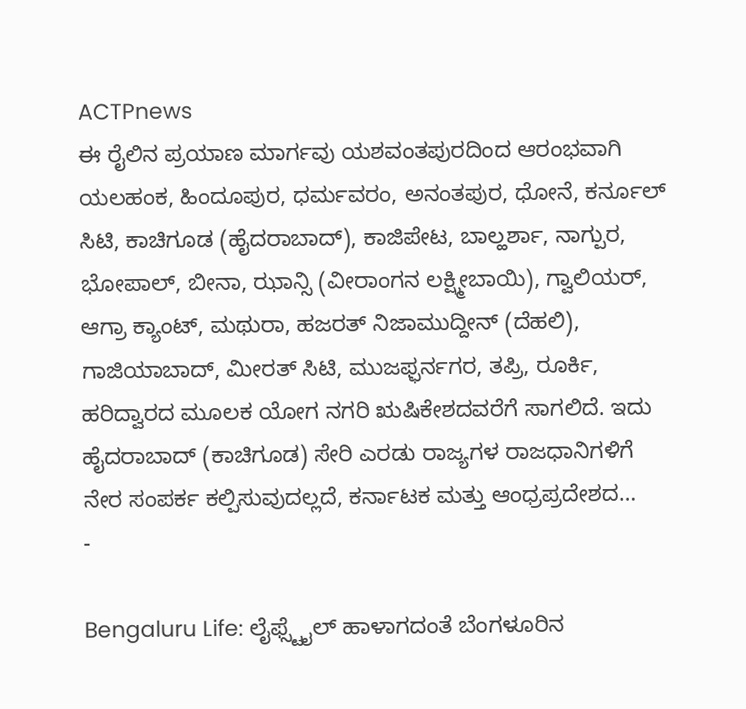ACTPnews
ಈ ರೈಲಿನ ಪ್ರಯಾಣ ಮಾರ್ಗವು ಯಶವಂತಪುರದಿಂದ ಆರಂಭವಾಗಿ ಯಲಹಂಕ, ಹಿಂದೂಪುರ, ಧರ್ಮವರಂ, ಅನಂತಪುರ, ಧೋನೆ, ಕರ್ನೂಲ್ ಸಿಟಿ, ಕಾಚಿಗೂಡ (ಹೈದರಾಬಾದ್), ಕಾಜಿಪೇಟ, ಬಾಲ್ಹರ್ಶಾ, ನಾಗ್ಪುರ, ಭೋಪಾಲ್, ಬೀನಾ, ಝಾನ್ಸಿ (ವೀರಾಂಗನ ಲಕ್ಷ್ಮೀಬಾಯಿ), ಗ್ವಾಲಿಯರ್, ಆಗ್ರಾ ಕ್ಯಾಂಟ್, ಮಥುರಾ, ಹಜರತ್ ನಿಜಾಮುದ್ದೀನ್ (ದೆಹಲಿ), ಗಾಜಿಯಾಬಾದ್, ಮೀರತ್ ಸಿಟಿ, ಮುಜಫ್ಫರ್ನಗರ, ತಪ್ರಿ, ರೂರ್ಕಿ, ಹರಿದ್ವಾರದ ಮೂಲಕ ಯೋಗ ನಗರಿ ಋಷಿಕೇಶದವರೆಗೆ ಸಾಗಲಿದೆ. ಇದು ಹೈದರಾಬಾದ್ (ಕಾಚಿಗೂಡ) ಸೇರಿ ಎರಡು ರಾಜ್ಯಗಳ ರಾಜಧಾನಿಗಳಿಗೆ ನೇರ ಸಂಪರ್ಕ ಕಲ್ಪಿಸುವುದಲ್ಲದೆ, ಕರ್ನಾಟಕ ಮತ್ತು ಆಂಧ್ರಪ್ರದೇಶದ…
-

Bengaluru Life: ಲೈಫ್ಸ್ಟೈಲ್ ಹಾಳಾಗದಂತೆ ಬೆಂಗಳೂರಿನ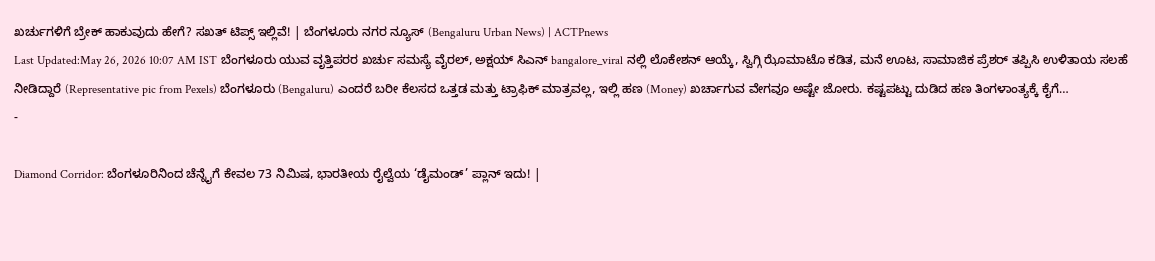ಖರ್ಚುಗಳಿಗೆ ಬ್ರೇಕ್ ಹಾಕುವುದು ಹೇಗೆ? ಸಖತ್ ಟಿಪ್ಸ್ ಇಲ್ಲಿವೆ! | ಬೆಂಗಳೂರು ನಗರ ನ್ಯೂಸ್ (Bengaluru Urban News) | ACTPnews
Last Updated:May 26, 2026 10:07 AM IST ಬೆಂಗಳೂರು ಯುವ ವೃತ್ತಿಪರರ ಖರ್ಚು ಸಮಸ್ಯೆ ವೈರಲ್, ಅಕ್ಷಯ್ ಸಿಎನ್ bangalore_viral ನಲ್ಲಿ ಲೊಕೇಶನ್ ಆಯ್ಕೆ, ಸ್ವಿಗ್ಗಿ ಝೊಮಾಟೊ ಕಡಿತ, ಮನೆ ಊಟ, ಸಾಮಾಜಿಕ ಪ್ರೆಶರ್ ತಪ್ಪಿಸಿ ಉಳಿತಾಯ ಸಲಹೆ ನೀಡಿದ್ದಾರೆ (Representative pic from Pexels) ಬೆಂಗಳೂರು (Bengaluru) ಎಂದರೆ ಬರೀ ಕೆಲಸದ ಒತ್ತಡ ಮತ್ತು ಟ್ರಾಫಿಕ್ ಮಾತ್ರವಲ್ಲ, ಇಲ್ಲಿ ಹಣ (Money) ಖರ್ಚಾಗುವ ವೇಗವೂ ಅಷ್ಟೇ ಜೋರು. ಕಷ್ಟಪಟ್ಟು ದುಡಿದ ಹಣ ತಿಂಗಳಾಂತ್ಯಕ್ಕೆ ಕೈಗೆ…
-

Diamond Corridor: ಬೆಂಗಳೂರಿನಿಂದ ಚೆನ್ನೈಗೆ ಕೇವಲ 73 ನಿಮಿಷ, ಭಾರತೀಯ ರೈಲ್ವೆಯ ‘ಡೈಮಂಡ್’ ಪ್ಲಾನ್ ಇದು! |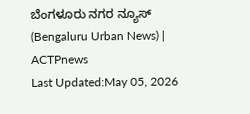ಬೆಂಗಳೂರು ನಗರ ನ್ಯೂಸ್ (Bengaluru Urban News) | ACTPnews
Last Updated:May 05, 2026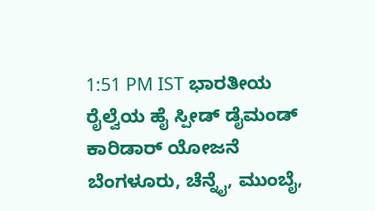1:51 PM IST ಭಾರತೀಯ ರೈಲ್ವೆಯ ಹೈ ಸ್ಪೀಡ್ ಡೈಮಂಡ್ ಕಾರಿಡಾರ್ ಯೋಜನೆ ಬೆಂಗಳೂರು, ಚೆನ್ನೈ, ಮುಂಬೈ,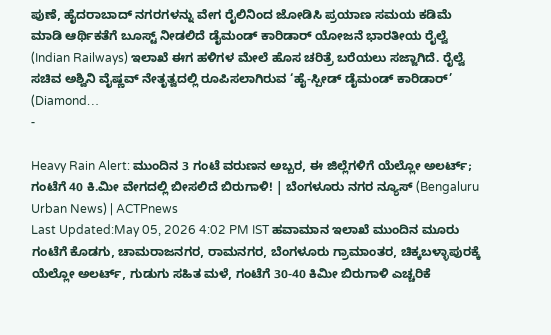ಪುಣೆ, ಹೈದರಾಬಾದ್ ನಗರಗಳನ್ನು ವೇಗ ರೈಲಿನಿಂದ ಜೋಡಿಸಿ ಪ್ರಯಾಣ ಸಮಯ ಕಡಿಮೆ ಮಾಡಿ ಆರ್ಥಿಕತೆಗೆ ಬೂಸ್ಟ್ ನೀಡಲಿದೆ ಡೈಮಂಡ್ ಕಾರಿಡಾರ್ ಯೋಜನೆ ಭಾರತೀಯ ರೈಲ್ವೆ (Indian Railways) ಇಲಾಖೆ ಈಗ ಹಳಿಗಳ ಮೇಲೆ ಹೊಸ ಚರಿತ್ರೆ ಬರೆಯಲು ಸಜ್ಜಾಗಿದೆ. ರೈಲ್ವೆ ಸಚಿವ ಅಶ್ವಿನಿ ವೈಷ್ಣವ್ ನೇತೃತ್ವದಲ್ಲಿ ರೂಪಿಸಲಾಗಿರುವ ‘ಹೈ-ಸ್ಪೀಡ್ ಡೈಮಂಡ್ ಕಾರಿಡಾರ್’ (Diamond…
-

Heavy Rain Alert: ಮುಂದಿನ 3 ಗಂಟೆ ವರುಣನ ಅಬ್ಬರ, ಈ ಜಿಲ್ಲೆಗಳಿಗೆ ಯೆಲ್ಲೋ ಅಲರ್ಟ್; ಗಂಟೆಗೆ 40 ಕಿ.ಮೀ ವೇಗದಲ್ಲಿ ಬೀಸಲಿದೆ ಬಿರುಗಾಳಿ! | ಬೆಂಗಳೂರು ನಗರ ನ್ಯೂಸ್ (Bengaluru Urban News) | ACTPnews
Last Updated:May 05, 2026 4:02 PM IST ಹವಾಮಾನ ಇಲಾಖೆ ಮುಂದಿನ ಮೂರು ಗಂಟೆಗೆ ಕೊಡಗು, ಚಾಮರಾಜನಗರ, ರಾಮನಗರ, ಬೆಂಗಳೂರು ಗ್ರಾಮಾಂತರ, ಚಿಕ್ಕಬಳ್ಳಾಪುರಕ್ಕೆ ಯೆಲ್ಲೋ ಅಲರ್ಟ್, ಗುಡುಗು ಸಹಿತ ಮಳೆ, ಗಂಟೆಗೆ 30-40 ಕಿಮೀ ಬಿರುಗಾಳಿ ಎಚ್ಚರಿಕೆ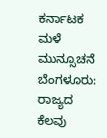ಕರ್ನಾಟಕ ಮಳೆ ಮುನ್ಸೂಚನೆ ಬೆಂಗಳೂರು: ರಾಜ್ಯದ ಕೆಲವು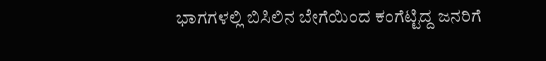ಭಾಗಗಳಲ್ಲಿ ಬಿಸಿಲಿನ ಬೇಗೆಯಿಂದ ಕಂಗೆಟ್ಟಿದ್ದ ಜನರಿಗೆ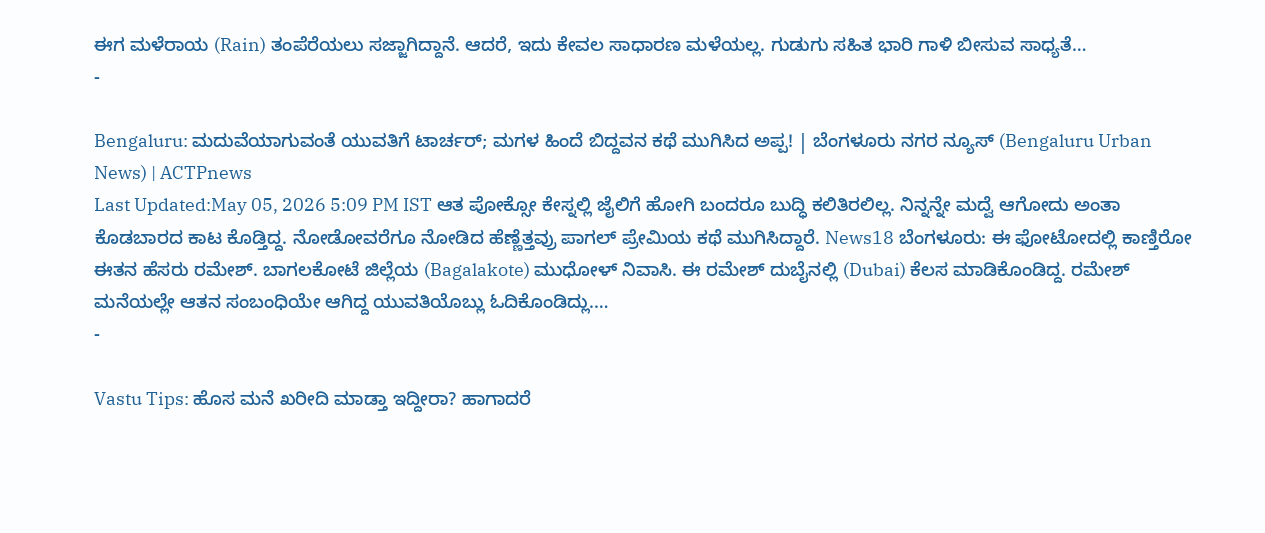ಈಗ ಮಳೆರಾಯ (Rain) ತಂಪೆರೆಯಲು ಸಜ್ಜಾಗಿದ್ದಾನೆ. ಆದರೆ, ಇದು ಕೇವಲ ಸಾಧಾರಣ ಮಳೆಯಲ್ಲ. ಗುಡುಗು ಸಹಿತ ಭಾರಿ ಗಾಳಿ ಬೀಸುವ ಸಾಧ್ಯತೆ…
-

Bengaluru: ಮದುವೆಯಾಗುವಂತೆ ಯುವತಿಗೆ ಟಾರ್ಚರ್; ಮಗಳ ಹಿಂದೆ ಬಿದ್ದವನ ಕಥೆ ಮುಗಿಸಿದ ಅಪ್ಪ! | ಬೆಂಗಳೂರು ನಗರ ನ್ಯೂಸ್ (Bengaluru Urban News) | ACTPnews
Last Updated:May 05, 2026 5:09 PM IST ಆತ ಪೋಕ್ಸೋ ಕೇಸ್ನಲ್ಲಿ ಜೈಲಿಗೆ ಹೋಗಿ ಬಂದರೂ ಬುದ್ಧಿ ಕಲಿತಿರಲಿಲ್ಲ. ನಿನ್ನನ್ನೇ ಮದ್ವೆ ಆಗೋದು ಅಂತಾ ಕೊಡಬಾರದ ಕಾಟ ಕೊಡ್ತಿದ್ದ. ನೋಡೋವರೆಗೂ ನೋಡಿದ ಹೆಣ್ಣೆತ್ತವ್ರು ಪಾಗಲ್ ಪ್ರೇಮಿಯ ಕಥೆ ಮುಗಿಸಿದ್ದಾರೆ. News18 ಬೆಂಗಳೂರು: ಈ ಫೋಟೋದಲ್ಲಿ ಕಾಣ್ತಿರೋ ಈತನ ಹೆಸರು ರಮೇಶ್. ಬಾಗಲಕೋಟೆ ಜಿಲ್ಲೆಯ (Bagalakote) ಮುಧೋಳ್ ನಿವಾಸಿ. ಈ ರಮೇಶ್ ದುಬೈನಲ್ಲಿ (Dubai) ಕೆಲಸ ಮಾಡಿಕೊಂಡಿದ್ದ. ರಮೇಶ್ ಮನೆಯಲ್ಲೇ ಆತನ ಸಂಬಂಧಿಯೇ ಆಗಿದ್ದ ಯುವತಿಯೊಬ್ಲು ಓದಿಕೊಂಡಿದ್ಲು.…
-

Vastu Tips: ಹೊಸ ಮನೆ ಖರೀದಿ ಮಾಡ್ತಾ ಇದ್ದೀರಾ? ಹಾಗಾದರೆ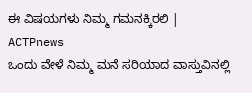ಈ ವಿಷಯಗಳು ನಿಮ್ಮ ಗಮನಕ್ಕಿರಲಿ | ACTPnews
ಒಂದು ವೇಳೆ ನಿಮ್ಮ ಮನೆ ಸರಿಯಾದ ವಾಸ್ತುವಿನಲ್ಲಿ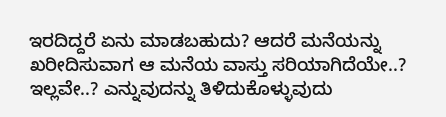ಇರದಿದ್ದರೆ ಏನು ಮಾಡಬಹುದು? ಆದರೆ ಮನೆಯನ್ನು ಖರೀದಿಸುವಾಗ ಆ ಮನೆಯ ವಾಸ್ತು ಸರಿಯಾಗಿದೆಯೇ..? ಇಲ್ಲವೇ..? ಎನ್ನುವುದನ್ನು ತಿಳಿದುಕೊಳ್ಳುವುದು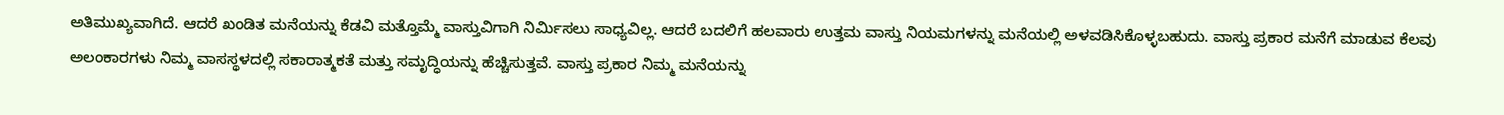ಅತಿಮುಖ್ಯವಾಗಿದೆ. ಆದರೆ ಖಂಡಿತ ಮನೆಯನ್ನು ಕೆಡವಿ ಮತ್ತೊಮ್ಮೆ ವಾಸ್ತುವಿಗಾಗಿ ನಿರ್ಮಿಸಲು ಸಾಧ್ಯವಿಲ್ಲ. ಆದರೆ ಬದಲಿಗೆ ಹಲವಾರು ಉತ್ತಮ ವಾಸ್ತು ನಿಯಮಗಳನ್ನು ಮನೆಯಲ್ಲಿ ಅಳವಡಿಸಿಕೊಳ್ಳಬಹುದು. ವಾಸ್ತು ಪ್ರಕಾರ ಮನೆಗೆ ಮಾಡುವ ಕೆಲವು ಅಲಂಕಾರಗಳು ನಿಮ್ಮ ವಾಸಸ್ಥಳದಲ್ಲಿ ಸಕಾರಾತ್ಮಕತೆ ಮತ್ತು ಸಮೃದ್ಧಿಯನ್ನು ಹೆಚ್ಚಿಸುತ್ತವೆ. ವಾಸ್ತು ಪ್ರಕಾರ ನಿಮ್ಮ ಮನೆಯನ್ನು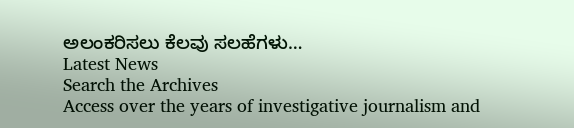ಅಲಂಕರಿಸಲು ಕೆಲವು ಸಲಹೆಗಳು…
Latest News
Search the Archives
Access over the years of investigative journalism and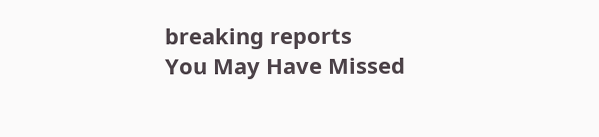breaking reports
You May Have Missed